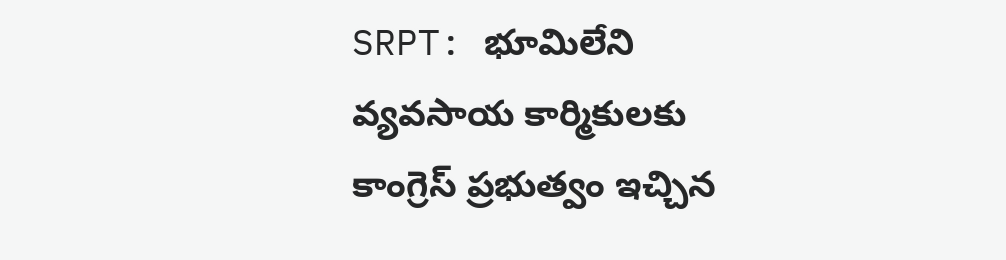SRPT: భూమిలేని వ్యవసాయ కార్మికులకు కాంగ్రెస్ ప్రభుత్వం ఇచ్చిన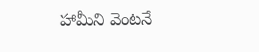హామీని వెంటనే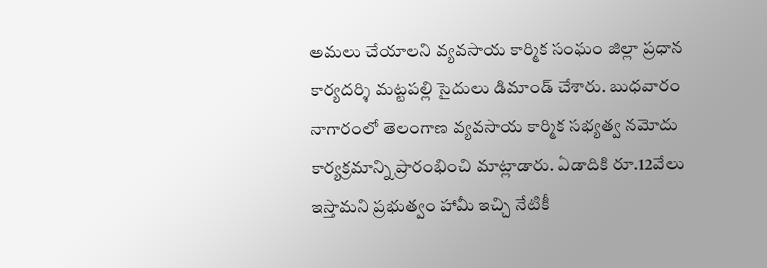అమలు చేయాలని వ్యవసాయ కార్మిక సంఘం జిల్లా ప్రధాన కార్యదర్శి మట్టపల్లి సైదులు డిమాండ్ చేశారు. బుధవారం నాగారంలో తెలంగాణ వ్యవసాయ కార్మిక సభ్యత్వ నమోదు కార్యక్రమాన్ని ప్రారంభించి మాట్లాడారు. ఏడాదికి రూ.12వేలు ఇస్తామని ప్రభుత్వం హామీ ఇచ్చి నేటికీ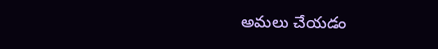అమలు చేయడం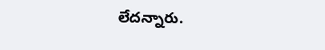లేదన్నారు.